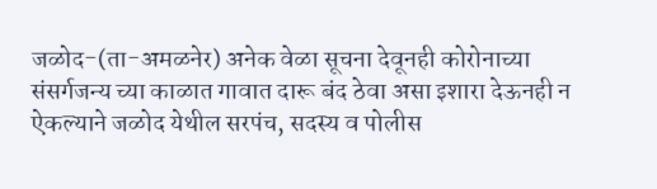जळोद-(ता-अमळनेर) अनेक वेळा सूचना देवूनही कोरोनाच्या संसर्गजन्य च्या काळात गावात दारू बंद ठेवा असा इशारा देऊनही न ऐकल्याने जळोद येथील सरपंच, सदस्य व पोलीस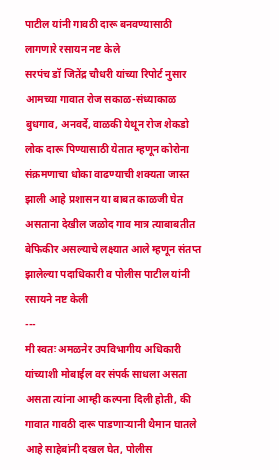पाटील यांनी गावठी दारू बनवण्यासाठी लागणारे रसायन नष्ट केले
सरपंच डॉ जितेंद्र चौधरी यांच्या रिपोर्ट नुसार आमच्या गावात रोज सकाळ-संध्याकाळ बुधगाव, अनवर्दे, वाळकी येथून रोज शेकडो लोक दारू पिण्यासाठी येतात म्हणून कोरोना संक्रमणाचा धोका वाढण्याची शक्यता जास्त झाली आहे प्रशासन या बाबत काळजी घेत असताना देखील जळोद गाव मात्र त्याबाबतीत बेफिकीर असल्याचे लक्ष्यात आले म्हणून संतप्त झालेल्या पदाधिकारी व पोलीस पाटील यांनी रसायने नष्ट केली
---
मी स्वतः अमळनेर उपविभागीय अधिकारी यांच्याशी मोबाईल वर संपर्क साधला असता असता त्यांना आम्ही कल्पना दिली होती, की गावात गावठी दारू पाडणाऱ्यानी थैमान घातले आहे साहेबांनी दखल घेत, पोलीस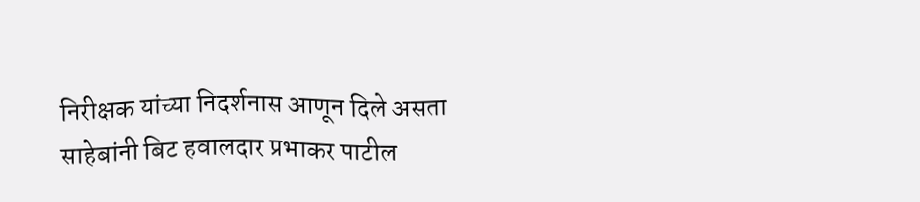निरीक्षक यांच्या निदर्शनास आणून दिले असता साहेबांनी बिट हवालदार प्रभाकर पाटील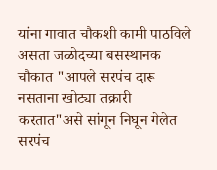यांना गावात चौकशी कामी पाठविले असता जळोदच्या बसस्थानक चौकात "आपले सरपंच दारू नसताना खोट्या तक्रारी करतात"असे सांगून निघून गेलेत
सरपंच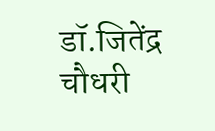डॉ.जितेंद्र चौधरी